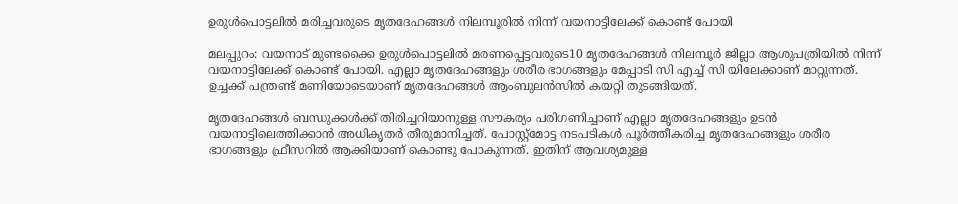ഉരുള്‍പൊട്ടലില്‍ മരിച്ചവരുടെ മൃതദേഹങ്ങള്‍ നിലമ്പൂരില്‍ നിന്ന് വയനാട്ടിലേക്ക് കൊണ്ട് പോയി

മലപ്പുറം: വയനാട് മുണ്ടക്കൈ ഉരുള്‍പൊട്ടലില്‍ മരണപ്പെട്ടവരുടെ10 മൃതദേഹങ്ങള്‍ നിലമ്പൂര്‍ ജില്ലാ ആശുപത്രിയില്‍ നിന്ന് വയനാട്ടിലേക്ക് കൊണ്ട് പോയി. എല്ലാ മൃതദേഹങ്ങളും ശരീര ഭാഗങ്ങളും മേപ്പാടി സി എച്ച് സി യിലേക്കാണ് മാറ്റുന്നത്. ഉച്ചക്ക് പന്ത്രണ്ട് മണിയോടെയാണ് മൃതദേഹങ്ങള്‍ ആംബുലന്‍സില്‍ കയറ്റി തുടങ്ങിയത്.

മൃതദേഹങ്ങള്‍ ബന്ധുക്കള്‍ക്ക് തിരിച്ചറിയാനുള്ള സൗകര്യം പരിഗണിച്ചാണ് എല്ലാ മൃതദേഹങ്ങളും ഉടന്‍ വയനാട്ടിലെത്തിക്കാന്‍ അധികൃതര്‍ തീരുമാനിച്ചത്. പോസ്റ്റ്‌മോട്ട നടപടികള്‍ പൂര്‍ത്തീകരിച്ച മൃതദേഹങ്ങളും ശരീര ഭാഗങ്ങളും ഫ്രീസറില്‍ ആക്കിയാണ് കൊണ്ടു പോകുന്നത്. ഇതിന് ആവശ്യമുള്ള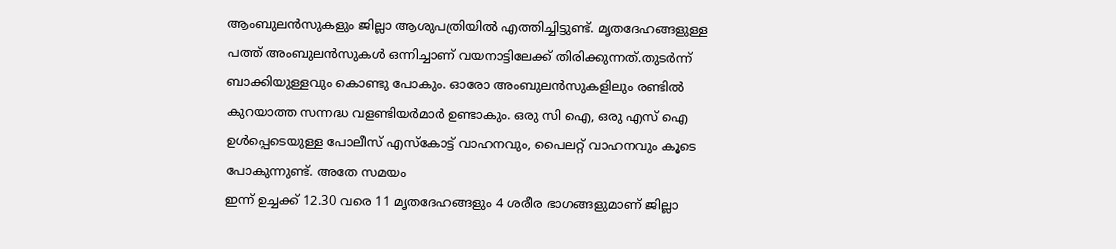ആംബുലന്‍സുകളും ജില്ലാ ആശുപത്രിയില്‍ എത്തിച്ചിട്ടുണ്ട്. മൃതദേഹങ്ങളുള്ള പത്ത് അംബുലന്‍സുകള്‍ ഒന്നിച്ചാണ് വയനാട്ടിലേക്ക് തിരിക്കുന്നത്.തുടര്‍ന്ന് ബാക്കിയുള്ളവും കൊണ്ടു പോകും. ഓരോ അംബുലന്‍സുകളിലും രണ്ടില്‍ കുറയാത്ത സന്നദ്ധ വളണ്ടിയര്‍മാര്‍ ഉണ്ടാകും. ഒരു സി ഐ, ഒരു എസ് ഐ ഉള്‍പ്പെടെയുള്ള പോലീസ് എസ്‌കോട്ട് വാഹനവും, പൈലറ്റ് വാഹനവും കൂടെ പോകുന്നുണ്ട്. അതേ സമയം
ഇന്ന് ഉച്ചക്ക് 12.30 വരെ 11 മൃതദേഹങ്ങളും 4 ശരീര ഭാഗങ്ങളുമാണ് ജില്ലാ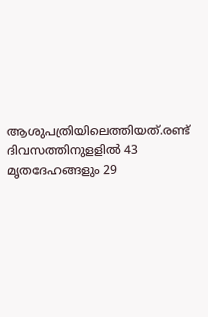ആശുപത്രിയിലെത്തിയത്.രണ്ട് ദിവസത്തിനുളളില്‍ 43 മൃതദേഹങ്ങളും 29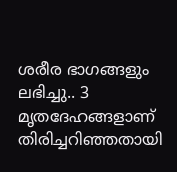ശരീര ഭാഗങ്ങളും ലഭിച്ചു.. 3 മൃതദേഹങ്ങളാണ് തിരിച്ചറിഞ്ഞതായി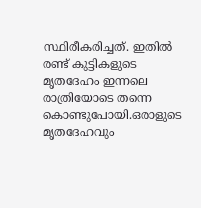സ്ഥിരീകരിച്ചത്. ഇതില്‍ രണ്ട് കുട്ടികളുടെ മൃതദേഹം ഇന്നലെ രാത്രിയോടെ തന്നെ കൊണ്ടുപോയി.ഒരാളുടെ മൃതദേഹവും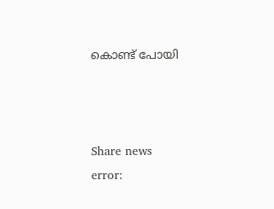കൊണ്ട് പോയി



Share news
error: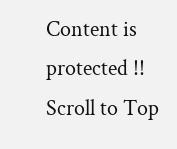Content is protected !!
Scroll to Top